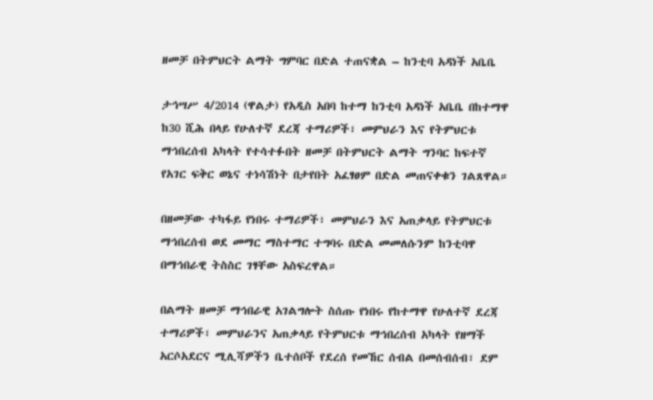ዘመቻ በትምህርት ልማት ግምባር በድል ተጠናቋል – ከንቲባ አዳነች አቤቤ

ታኅሣሥ 4/2014 (ዋልታ) የአዲስ አበባ ከተማ ከንቲባ አዳነች አቤቤ በከተማዋ ከ30 ሺሕ በላይ የሁለተኛ ደረጃ ተማሪዎች፣ መምህራን እና የትምህርቱ ማኅበረሰብ አካላት የተሳተፉበት ዘመቻ በትምህርት ልማት ግንባር ከፍተኛ የአገር ፍቅር ወኔና ተነሳሽነት በታየበት አፈፃፀም በድል መጠናቀቁን ገልጸዋል።

በዘመቻው ተካፋይ የነበሩ ተማሪዎች፣ መምህራን እና አጠቃላይ የትምህርቱ ማኅበረሰብ ወደ መማር ማስተማር ተግባሩ በድል መመለሱንም ከንቲባዋ በማኅበራዊ ትስስር ገፃቸው አስፍረዋል።

በልማት ዘመቻ ማኅበራዊ አገልግሎት ስሰጡ የነበሩ የከተማዋ የሁለተኛ ደረጃ ተማሪዎች፣ መምህራንና አጠቃላይ የትምህርቱ ማኅበረሰብ አካላት የዘማች አርሶአደርና ሚሊሻዎችን ቤተሰቦች የደረሰ የመኸር ሰብል በመሰብሰብ፣ ደም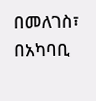በመለገስ፣ በአካባቢ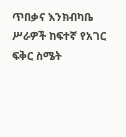ጥበቃና እንክብካቤ ሥራዎች ከፍተኛ የአገር ፍቅር ስሜት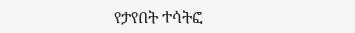የታየበት ተሳትፎ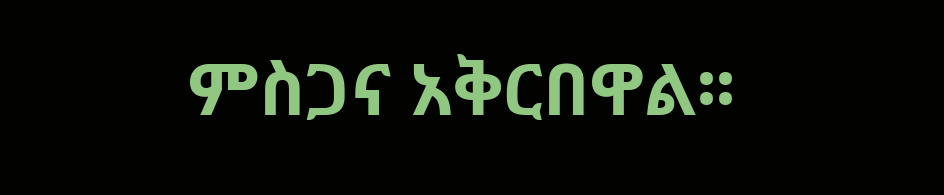ምስጋና አቅርበዋል፡፡